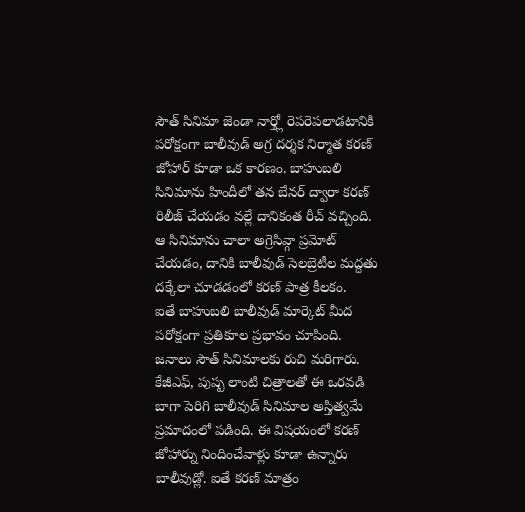సౌత్ సినిమా జెండా నార్త్లో రెపరెపలాడటానికి పరోక్షంగా బాలీవుడ్ అగ్ర దర్శక నిర్మాత కరణ్ జోహార్ కూడా ఒక కారణం. బాహుబలి సినిమాను హిందీలో తన బేనర్ ద్వారా కరణ్ రిలీజ్ చేయడం వల్లే దానికంత రీచ్ వచ్చింది. ఆ సినిమాను చాలా అగ్రెసివ్గా ప్రమోట్ చేయడం, దానికి బాలీవుడ్ సెలబ్రెటీల మద్దతు దక్కేలా చూడడంలో కరణ్ పాత్ర కీలకం.
ఐతే బాహుబలి బాలీవుడ్ మార్కెట్ మీద పరోక్షంగా ప్రతికూల ప్రభావం చూపింది. జనాలు సౌత్ సినిమాలకు రుచి మరిగారు. కేజీఎఫ్, పుష్ప లాంటి చిత్రాలతో ఈ ఒరవడి బాగా పెరిగి బాలీవుడ్ సినిమాల అస్తిత్వమే ప్రమాదంలో పడింది. ఈ విషయంలో కరణ్ జోహార్ను నిందించేవాళ్లు కూడా ఉన్నారు బాలీవుడ్లో. ఐతే కరణ్ మాత్రం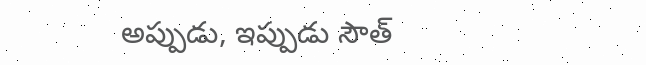అప్పుడు, ఇప్పుడు సౌత్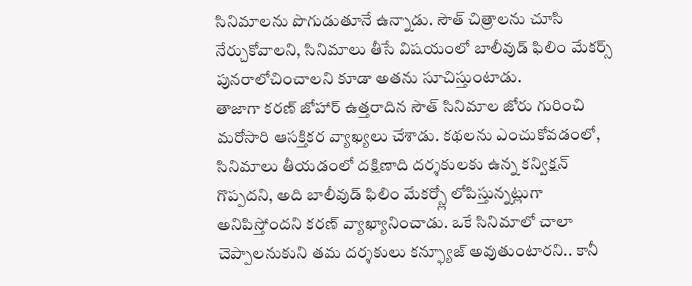సినిమాలను పొగుడుతూనే ఉన్నాడు. సౌత్ చిత్రాలను చూసి నేర్చుకోవాలని, సినిమాలు తీసే విషయంలో బాలీవుడ్ ఫిలిం మేకర్స్ పునరాలోచించాలని కూడా అతను సూచిస్తుంటాడు.
తాజాగా కరణ్ జోహార్ ఉత్తరాదిన సౌత్ సినిమాల జోరు గురించి మరోసారి ఆసక్తికర వ్యాఖ్యలు చేశాడు. కథలను ఎంచుకోవడంలో, సినిమాలు తీయడంలో దక్షిణాది దర్శకులకు ఉన్న కన్విక్షన్ గొప్పదని, అది బాలీవుడ్ ఫిలిం మేకర్స్లో లోపిస్తున్నట్లుగా అనిపిస్తోందని కరణ్ వ్యాఖ్యానించాడు. ఒకే సినిమాలో చాలా చెప్పాలనుకుని తమ దర్శకులు కన్ఫ్యూజ్ అవుతుంటారని.. కానీ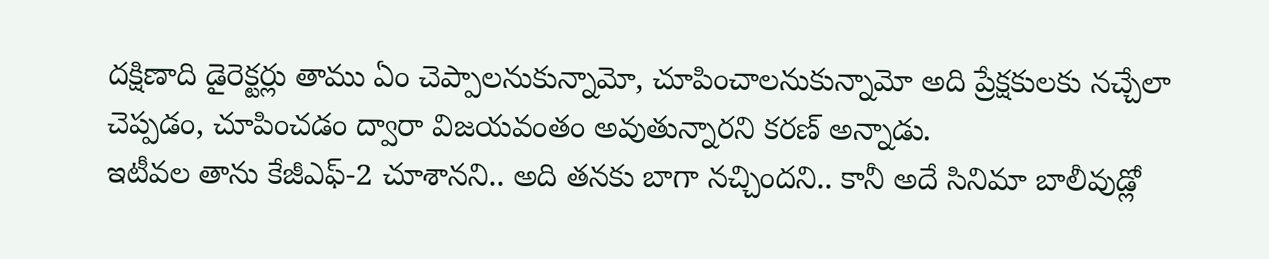దక్షిణాది డైరెక్టర్లు తాము ఏం చెప్పాలనుకున్నామో, చూపించాలనుకున్నామో అది ప్రేక్షకులకు నచ్చేలా చెప్పడం, చూపించడం ద్వారా విజయవంతం అవుతున్నారని కరణ్ అన్నాడు.
ఇటీవల తాను కేజీఎఫ్-2 చూశానని.. అది తనకు బాగా నచ్చిందని.. కానీ అదే సినిమా బాలీవుడ్లో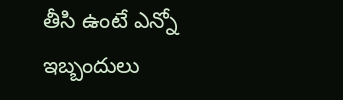తీసి ఉంటే ఎన్నో ఇబ్బందులు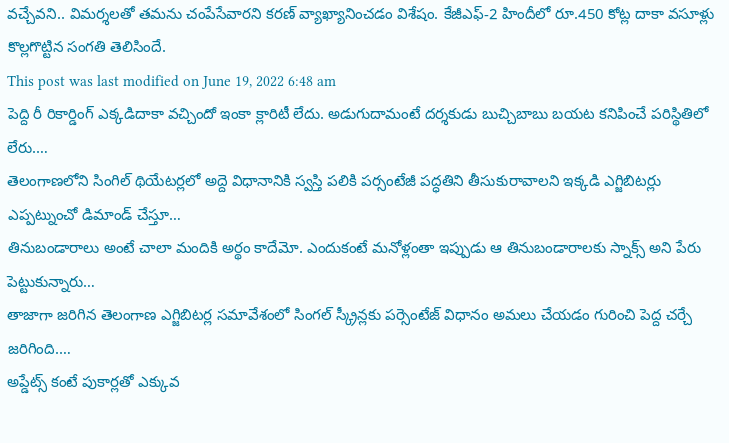వచ్చేవని.. విమర్శలతో తమను చంపేసేవారని కరణ్ వ్యాఖ్యానించడం విశేషం. కేజీఎఫ్-2 హిందీలో రూ.450 కోట్ల దాకా వసూళ్లు కొల్లగొట్టిన సంగతి తెలిసిందే.
This post was last modified on June 19, 2022 6:48 am
పెద్ది రీ రికార్డింగ్ ఎక్కడిదాకా వచ్చిందో ఇంకా క్లారిటీ లేదు. అడుగుదామంటే దర్శకుడు బుచ్చిబాబు బయట కనిపించే పరిస్థితిలో లేరు.…
తెలంగాణలోని సింగిల్ థియేటర్లలో అద్దె విధానానికి స్వస్తి పలికి పర్సంటేజీ పద్ధతిని తీసుకురావాలని ఇక్కడి ఎగ్జిబిటర్లు ఎప్పట్నుంచో డిమాండ్ చేస్తూ…
తినుబండారాలు అంటే చాలా మందికి అర్థం కాదేమో. ఎందుకంటే మనోళ్లంతా ఇప్పుడు ఆ తినుబండారాలకు స్నాక్స్ అని పేరు పెట్టుకున్నారు…
తాజాగా జరిగిన తెలంగాణ ఎగ్జిబిటర్ల సమావేశంలో సింగల్ స్క్రీన్లకు పర్సెంటేజ్ విధానం అమలు చేయడం గురించి పెద్ద చర్చే జరిగింది.…
అప్డేట్స్ కంటే పుకార్లతో ఎక్కువ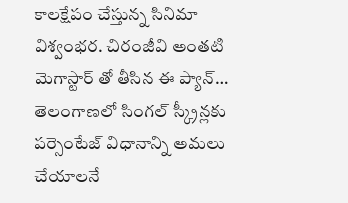కాలక్షేపం చేస్తున్న సినిమా విశ్వంభర. చిరంజీవి అంతటి మెగాస్టార్ తో తీసిన ఈ ప్యాన్…
తెలంగాణలో సింగల్ స్క్రీన్లకు పర్సెంటేజ్ విధానాన్ని అమలు చేయాలనే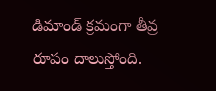డిమాండ్ క్రమంగా తీవ్ర రూపం దాలుస్తోంది.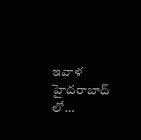ఇవాళ హైదరాబాద్ లో…